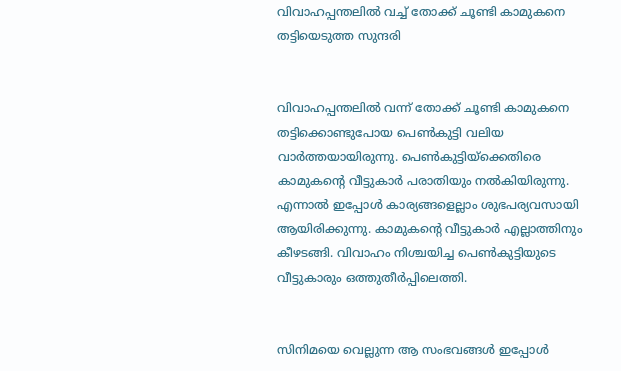വിവാഹപ്പന്തലില്‍ വച്ച് തോക്ക് ചൂണ്ടി കാമുകനെ തട്ടിയെടുത്ത സുന്ദരി


വിവാഹപ്പന്തലില്‍ വന്ന് തോക്ക് ചൂണ്ടി കാമുകനെ തട്ടിക്കൊണ്ടുപോയ പെണ്‍കുട്ടി വലിയ വാര്‍ത്തയായിരുന്നു. പെണ്‍കുട്ടിയ്‌ക്കെതിരെ കാമുകന്റെ വീട്ടുകാര്‍ പരാതിയും നല്‍കിയിരുന്നു. എന്നാല്‍ ഇപ്പോള്‍ കാര്യങ്ങളെല്ലാം ശുഭപര്യവസായി ആയിരിക്കുന്നു. കാമുകന്റെ വീട്ടുകാര്‍ എല്ലാത്തിനും കീഴടങ്ങി. വിവാഹം നിശ്ചയിച്ച പെണ്‍കുട്ടിയുടെ വീട്ടുകാരും ഒത്തുതീര്‍പ്പിലെത്തി.


സിനിമയെ വെല്ലുന്ന ആ സംഭവങ്ങള്‍ ഇപ്പോള്‍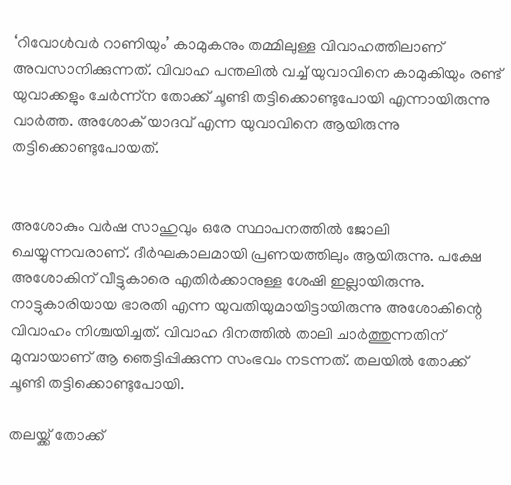‘റിവോള്‍വര്‍ റാണിയും’ കാമുകനും തമ്മിലുള്ള വിവാഹത്തിലാണ് അവസാനിക്കുന്നത്. വിവാഹ പന്തലില്‍ വച്ച് യുവാവിനെ കാമുകിയും രണ്ട് യുവാക്കളും ചേര്‍ന്ന്‌ന തോക്ക് ചൂണ്ടി തട്ടിക്കൊണ്ടുപോയി എന്നായിരുന്നു വാര്‍ത്ത. അശോക് യാദവ് എന്ന യുവാവിനെ ആയിരുന്നു തട്ടിക്കൊണ്ടുപോയത്.


അശോകും വര്‍ഷ സാഹുവും ഒരേ സ്ഥാപനത്തില്‍ ജോലി ചെയ്യുന്നവരാണ്. ദീര്‍ഘകാലമായി പ്രണയത്തിലും ആയിരുന്നു. പക്ഷേ അശോകിന് വീട്ടുകാരെ എതിര്‍ക്കാനുള്ള ശേഷി ഇല്ലായിരുന്നു. നാട്ടുകാരിയായ ഭാരതി എന്ന യുവതിയുമായിട്ടായിരുന്നു അശോകിന്റെ വിവാഹം നിശ്ചയിച്ചത്. വിവാഹ ദിനത്തില്‍ താലി ചാര്‍ത്തുന്നതിന് മുമ്പായാണ് ആ ഞെട്ടിപ്പിക്കുന്ന സംഭവം നടന്നത്. തലയില്‍ തോക്ക് ചൂണ്ടി തട്ടിക്കൊണ്ടുപോയി.

തലയ്ക്ക് തോക്ക്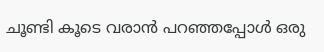ചൂണ്ടി കൂടെ വരാന്‍ പറഞ്ഞപ്പോള്‍ ഒരു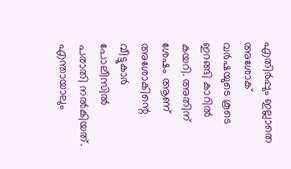എതിര്‍പ്പും ഇല്ലാതെ അശോക് വര്‍ഷയുടെ കൂടെ ഇറങ്ങി കാറില്‍ കയറി. അതിന് ശേഷം ആണ് അശോകിന്റെ വീട്ടുകാര്‍ പോലീസില്‍ പരാതി നല്‍കിയത്. എന്തായാലും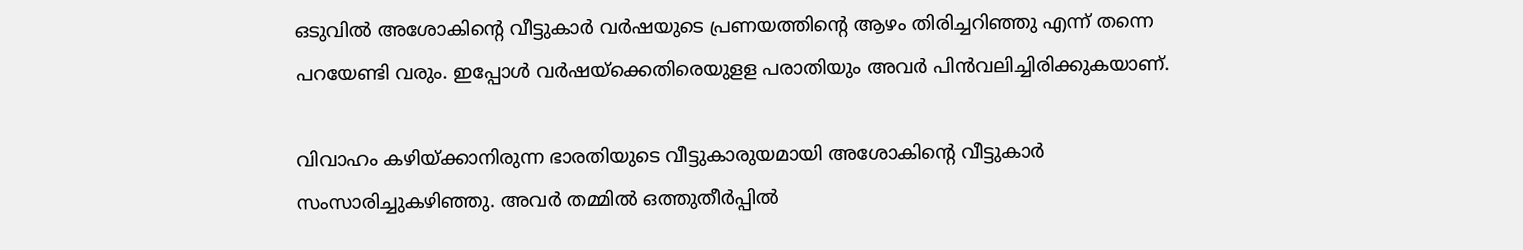ഒടുവില്‍ അശോകിന്റെ വീട്ടുകാര്‍ വര്‍ഷയുടെ പ്രണയത്തിന്റെ ആഴം തിരിച്ചറിഞ്ഞു എന്ന് തന്നെ പറയേണ്ടി വരും. ഇപ്പോള്‍ വര്‍ഷയ്‌ക്കെതിരെയുളള പരാതിയും അവര്‍ പിന്‍വലിച്ചിരിക്കുകയാണ്.

വിവാഹം കഴിയ്ക്കാനിരുന്ന ഭാരതിയുടെ വീട്ടുകാരുയമായി അശോകിന്റെ വീട്ടുകാര്‍ സംസാരിച്ചുകഴിഞ്ഞു. അവര്‍ തമ്മില്‍ ഒത്തുതീര്‍പ്പില്‍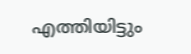എത്തിയിട്ടും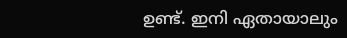ഉണ്ട്. ഇനി ഏതായാലും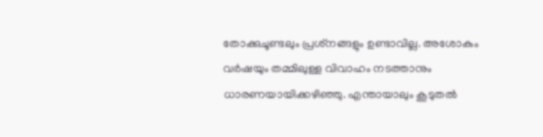തോക്കുചൂണ്ടലും പ്രശ്‌നങ്ങളും ഉണ്ടാവില്ല. അശോകും വര്‍ഷയും തമ്മിലുള്ള വിവാഹം നടത്താനും ധാരണയായിക്കഴിഞ്ഞു. എന്തായാലും കൂടുതല്‍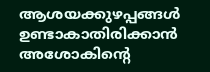ആശയക്കുഴപ്പങ്ങള്‍ ഉണ്ടാകാതിരിക്കാന്‍ അശോകിന്റെ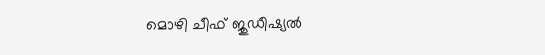മൊഴി ചീഫ് ജുഡീഷ്യല്‍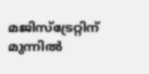മജിസ്‌ട്രേറ്റിന് മുന്നില്‍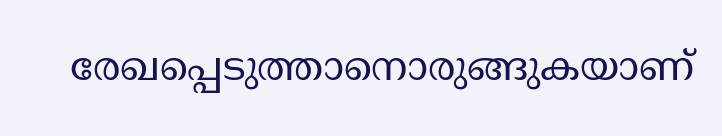രേഖപ്പെടുത്താനൊരുങ്ങുകയാണ്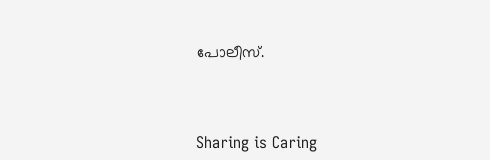പോലീസ്.



Sharing is Caring